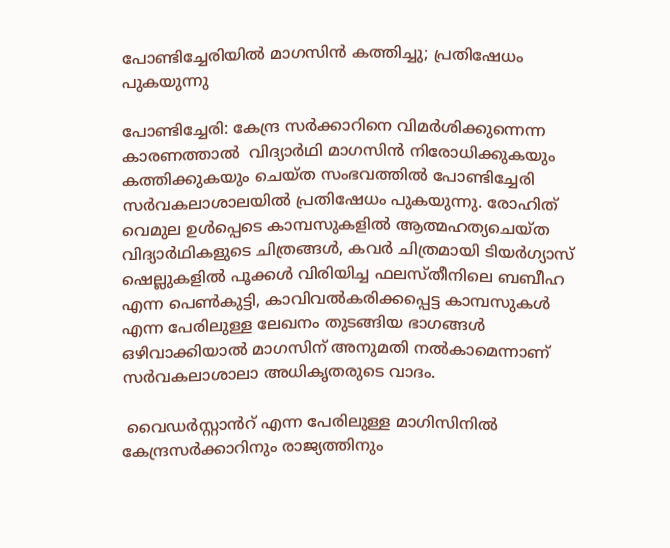പോണ്ടിച്ചേരിയിൽ മാഗസിൻ കത്തിച്ചു; പ്രതിഷേധം പുകയുന്നു

പോണ്ടിച്ചേരി: കേന്ദ്ര സർക്കാറിനെ വിമർശിക്കുന്നെന്ന കാരണത്താൽ  വിദ്യാർഥി മാഗസിൻ നിരോധിക്കുകയും കത്തിക്കുകയും ചെയ്ത സംഭവത്തിൽ പോണ്ടിച്ചേരി സർവകലാശാലയിൽ പ്രതിഷേധം പുകയുന്നു. രോഹിത് വെമുല ഉൾപ്പെടെ കാമ്പസുകളിൽ ആത്മഹത്യചെയ്ത വിദ്യാർഥികളുടെ ചിത്രങ്ങൾ, കവർ ചിത്രമായി ടിയർഗ്യാസ് ഷെല്ലുകളിൽ പൂക്കൾ വിരിയിച്ച ഫലസ്തീനിലെ ബബീഹ എന്ന പെൺകുട്ടി, കാവിവൽകരിക്കപ്പെട്ട കാമ്പസുകൾ എന്ന പേരിലുള്ള ലേഖനം തുടങ്ങിയ ഭാഗങ്ങൾ ഒഴിവാക്കിയാൽ മാഗസിന് അനുമതി നൽകാമെന്നാണ് സർവകലാശാലാ അധികൃതരുടെ വാദം.

 വൈഡർസ്റ്റാൻറ് എന്ന പേരിലുള്ള മാഗിസിനിൽ കേന്ദ്രസർക്കാറിനും രാജ്യത്തിനും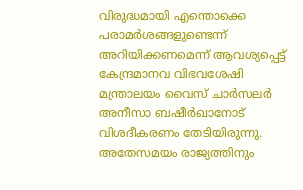വിരുദ്ധമായി എന്തൊക്കെ പരാമർശങ്ങളുണ്ടെന്ന് അറിയിക്കണമെന്ന് ആവശ്യപ്പെട്ട് കേന്ദ്രമാനവ വിഭവശേഷി മന്ത്രാലയം വൈസ് ചാർസലർ അനീസാ ബഷീർഖാനോട് വിശദീകരണം തേടിയിരുന്നു. അതേസമയം രാജ്യത്തിനും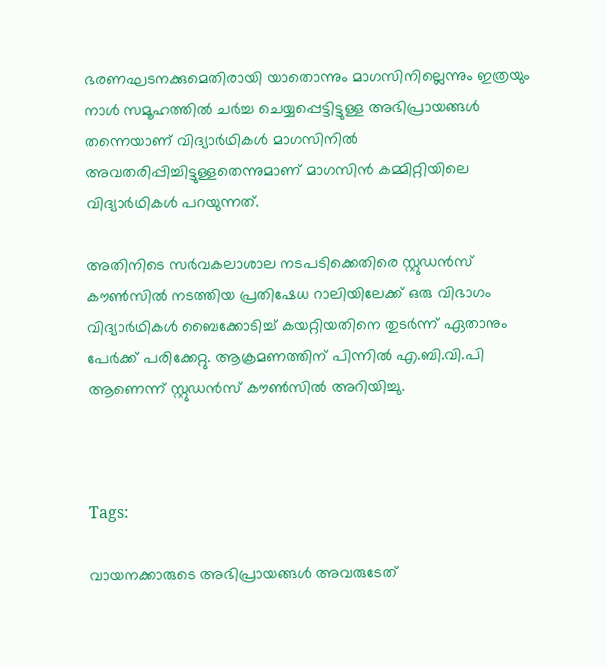ഭരണഘടനക്കുമെതിരായി യാതൊന്നും മാഗസിനില്ലെന്നും ഇത്രയും നാൾ സമൂഹത്തിൽ ചർച്ച ചെയ്യപ്പെട്ടിട്ടുള്ള അഭിപ്രായങ്ങൾ തന്നെയാണ് വിദ്യാർഥികൾ മാഗസിനിൽ  അവതരിപ്പിച്ചിട്ടുള്ളതെന്നുമാണ് മാഗസിൻ കമ്മിറ്റിയിലെ വിദ്യാർഥികൾ പറയുന്നത്.

അതിനിടെ സർവകലാശാല നടപടിക്കെതിരെ സ്റ്റുഡൻസ് കൗൺസിൽ നടത്തിയ പ്രതിഷേധ റാലിയിലേക്ക് ഒരു വിഭാഗം വിദ്യാർഥികൾ ബൈക്കോടിച്ച് കയറ്റിയതിനെ തുടർന്ന് ഏതാനും പേർക്ക് പരിക്കേറ്റു. ആക്രമണത്തിന് പിന്നിൽ എ.ബി.വി.പി ആണെന്ന് സ്റ്റുഡൻസ് കൗൺസിൽ അറിയിച്ചു.



Tags:

വായനക്കാരുടെ അഭിപ്രായങ്ങള്‍ അവരുടേത്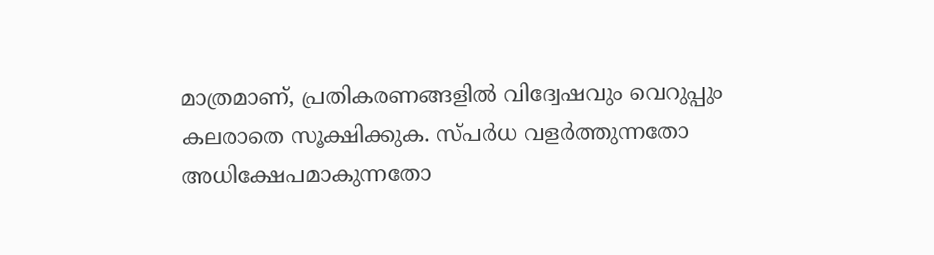മാത്രമാണ്, പ്രതികരണങ്ങളിൽ വിദ്വേഷവും വെറുപ്പും കലരാതെ സൂക്ഷിക്കുക. സ്പർധ വളർത്തുന്നതോ അധിക്ഷേപമാകുന്നതോ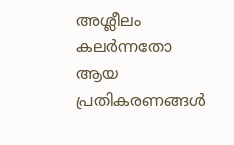അശ്ലീലം കലർന്നതോ ആയ പ്രതികരണങ്ങൾ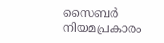സൈബർ നിയമപ്രകാരം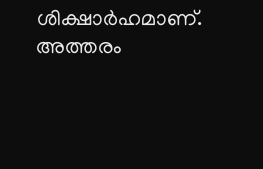ശിക്ഷാർഹമാണ്. അത്തരം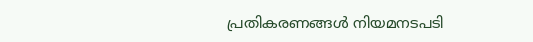പ്രതികരണങ്ങൾ നിയമനടപടി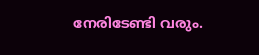നേരിടേണ്ടി വരും.